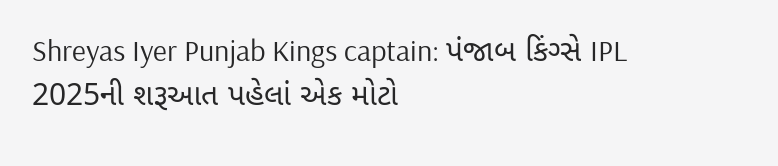Shreyas Iyer Punjab Kings captain: પંજાબ કિંગ્સે IPL 2025ની શરૂઆત પહેલાં એક મોટો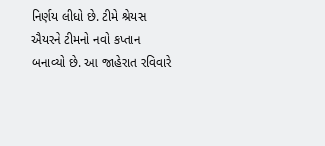નિર્ણય લીધો છે. ટીમે શ્રેયસ ઐયરને ટીમનો નવો કપ્તાન બનાવ્યો છે. આ જાહેરાત રવિવારે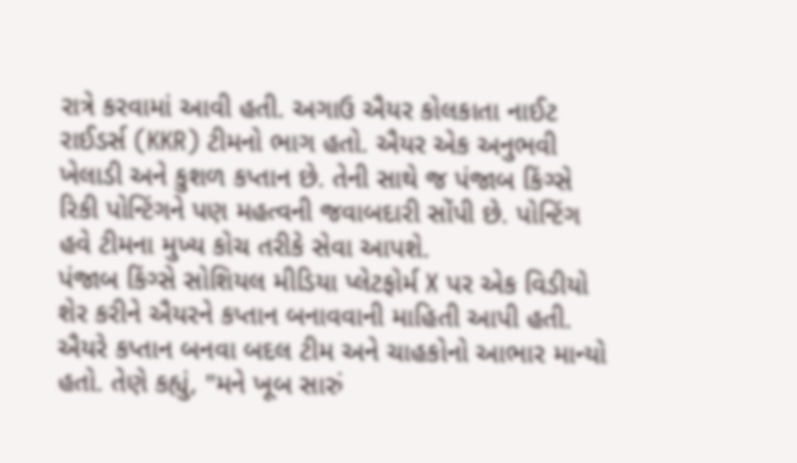રાત્રે કરવામાં આવી હતી. અગાઉ ઐયર કોલકાતા નાઈટ રાઈડર્સ (KKR) ટીમનો ભાગ હતો. ઐયર એક અનુભવી ખેલાડી અને કુશળ કપ્તાન છે. તેની સાથે જ પંજાબ કિંગ્સે રિકી પોન્ટિંગને પણ મહત્વની જવાબદારી સોંપી છે. પોન્ટિંગ હવે ટીમના મુખ્ય કોચ તરીકે સેવા આપશે.
પંજાબ કિંગ્સે સોશિયલ મીડિયા પ્લેટફોર્મ X પર એક વિડીયો શેર કરીને ઐયરને કપ્તાન બનાવવાની માહિતી આપી હતી. ઐયરે કપ્તાન બનવા બદલ ટીમ અને ચાહકોનો આભાર માન્યો હતો. તેણે કહ્યું, "મને ખૂબ સારું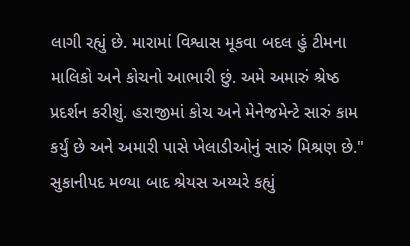લાગી રહ્યું છે. મારામાં વિશ્વાસ મૂકવા બદલ હું ટીમના માલિકો અને કોચનો આભારી છું. અમે અમારું શ્રેષ્ઠ પ્રદર્શન કરીશું. હરાજીમાં કોચ અને મેનેજમેન્ટે સારું કામ કર્યું છે અને અમારી પાસે ખેલાડીઓનું સારું મિશ્રણ છે."
સુકાનીપદ મળ્યા બાદ શ્રેયસ અય્યરે કહ્યું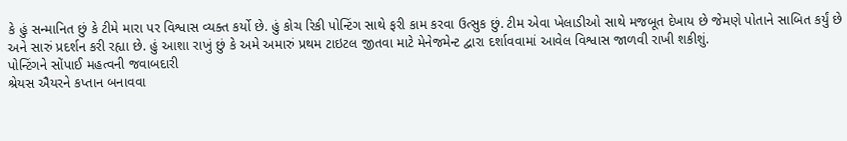કે હું સન્માનિત છું કે ટીમે મારા પર વિશ્વાસ વ્યક્ત કર્યો છે. હું કોચ રિકી પોન્ટિંગ સાથે ફરી કામ કરવા ઉત્સુક છું. ટીમ એવા ખેલાડીઓ સાથે મજબૂત દેખાય છે જેમણે પોતાને સાબિત કર્યું છે અને સારું પ્રદર્શન કરી રહ્યા છે. હું આશા રાખું છું કે અમે અમારું પ્રથમ ટાઇટલ જીતવા માટે મેનેજમેન્ટ દ્વારા દર્શાવવામાં આવેલ વિશ્વાસ જાળવી રાખી શકીશું.
પોન્ટિંગને સોંપાઈ મહત્વની જવાબદારી
શ્રેયસ ઐયરને કપ્તાન બનાવવા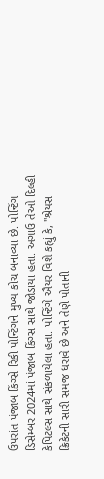ઉપરાંત પંજાબ કિંગ્સે રિકી પોન્ટિંગને મુખ્ય કોચ બનાવ્યા છે. પોન્ટિંગ ડિસેમ્બર 2024માં પંજાબ કિંગ્સ સાથે જોડાયા હતા. અગાઉ તેઓ દિલ્હી કેપિટલ્સ સાથે સંકળાયેલા હતા. પોન્ટિંગે ઐયર વિશે કહ્યું કે, "શ્રેયસ ક્રિકેટની સારી સમજ ધરાવે છે અને તેણે પોતાની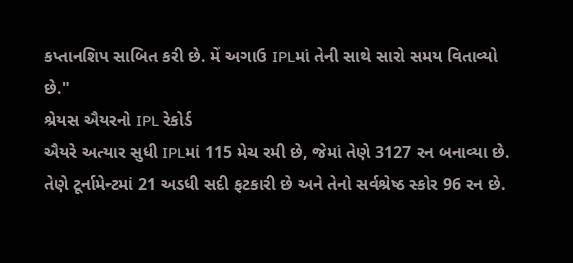કપ્તાનશિપ સાબિત કરી છે. મેં અગાઉ IPLમાં તેની સાથે સારો સમય વિતાવ્યો છે."
શ્રેયસ ઐયરનો IPL રેકોર્ડ
ઐયરે અત્યાર સુધી IPLમાં 115 મેચ રમી છે, જેમાં તેણે 3127 રન બનાવ્યા છે. તેણે ટૂર્નામેન્ટમાં 21 અડધી સદી ફટકારી છે અને તેનો સર્વશ્રેષ્ઠ સ્કોર 96 રન છે.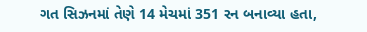ગત સિઝનમાં તેણે 14 મેચમાં 351 રન બનાવ્યા હતા,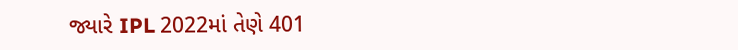જ્યારે IPL 2022માં તેણે 401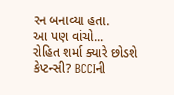રન બનાવ્યા હતા.
આ પણ વાંચો...
રોહિત શર્મા ક્યારે છોડશે કેપ્ટન્સી? BCCIની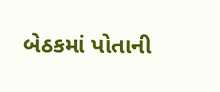બેઠકમાં પોતાની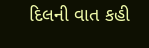દિલની વાત કહી